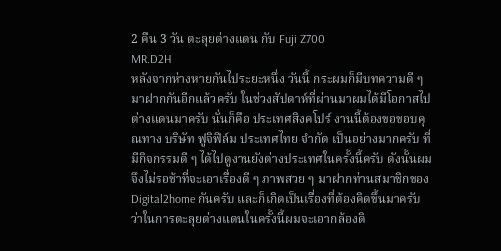2 คืน 3 วัน ตะลุยต่างแดน กับ Fuji Z700
MR.D2H
หลังจากห่างหายกันไประยะหนึ่ง วันนี้ กระผมก็มีบทความดี ๆ มาฝากกันอีกแล้วครับ ในช่วงสัปดาห์ที่ผ่านมาผมได้มีโอกาสไปต่างแดนมาครับ นั่นก็คือ ประเทศสิงคโปร์ งานนี้ต้องขอขอบคุณทาง บริษัท ฟูจิฟิล์ม ประเทศไทย จำกัด เป็นอย่างมากครับ ที่มีกิจกรรมดี ๆ ได้ไปดูงานยังต่างประเทศในครั้งนี้ครับ ดังนั้นผมจึงไม่รอช้าที่จะเอาเรื่องดี ๆ ภาพสวย ๆ มาฝากท่านสมาชิกของ Digital2home กันครับ และก็เกิดเป็นเรื่องที่ต้องคิดขึ้นมาครับ ว่าในการตะลุยต่างแดนในครั้งนี้ผมจะเอากล้องดิ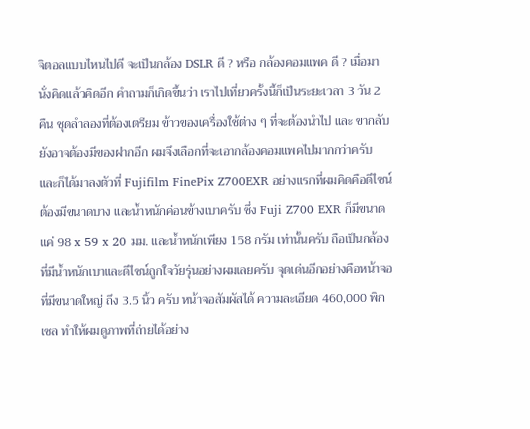จิตอลแบบไหนไปดี จะเป็นกล้อง DSLR ดี ? หรือ กล้องคอมแพค ดี ? เมื่อมานั่งคิดแล้วคิดอีก คำถามก็เกิดขึ้นว่า เราไปเที่ยวครั้งนี้ก็เป็นระยะเวลา 3 วัน 2 คืน ชุดลำลองที่ต้องเตรียม ข้าวของเครื่องใช้ต่าง ๆ ที่จะต้องนำไป และ ขากลับยังอาจต้องมีของฝากอีก ผมจึงเลือกที่จะเอากล้องคอมแพคไปมากกว่าครับ และก็ได้มาลงตัวที่ Fujifilm FinePix Z700EXR อย่างแรกที่ผมคิดคือดีไซน์ต้องมีขนาดบาง และน้ำหนักค่อนข้างเบาครับ ซึ่ง Fuji Z700 EXR ก็มีขนาดแค่ 98 x 59 x 20 มม. และน้ำหนักเพียง 158 กรัม เท่านั้นครับ ถือเป็นกล้องที่มีน้ำหนักเบาและดีไซน์ถูกใจวัยรุ่นอย่างผมเลยครับ จุดเด่นอีกอย่างคือหน้าจอที่มีขนาดใหญ่ ถึง 3.5 นิ้ว ครับ หน้าจอสัมผัสได้ ความละเอียด 460,000 พิกเซล ทำให้ผมดูภาพที่ถ่ายได้อย่าง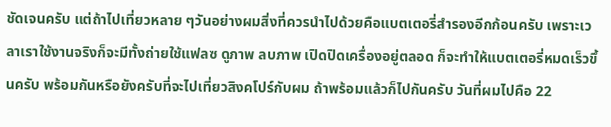ชัดเจนครับ แต่ถ้าไปเที่ยวหลาย ๆวันอย่างผมสิ่งที่ควรนำไปด้วยคือแบตเตอรี่สำรองอีกก้อนครับ เพราะเวลาเราใช้งานจริงก็จะมีทั้งถ่ายใช้แฟลซ ดูภาพ ลบภาพ เปิดปิดเครื่องอยู่ตลอด ก็จะทำให้แบตเตอรี่หมดเร็วขึ้นครับ พร้อมกันหรือยังครับที่จะไปเที่ยวสิงคโปร์กับผม ถ้าพร้อมแล้วก็ไปกันครับ วันที่ผมไปคือ 22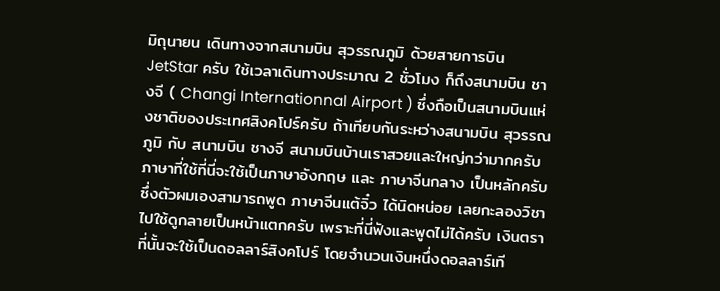มิถุนายน เดินทางจากสนามบิน สุวรรณภูมิ ด้วยสายการบิน JetStar ครับ ใช้เวลาเดินทางประมาณ 2 ชั่วโมง ก็ถึงสนามบิน ชางจี ( Changi Internationnal Airport ) ซึ่งถือเป็นสนามบินแห่งชาติของประเทศสิงคโปร์ครับ ถ้าเทียบกันระหว่างสนามบิน สุวรรณภูมิ กับ สนามบิน ชางจี สนามบินบ้านเราสวยและใหญ่กว่ามากครับ
ภาษาที่ใช้ที่นี่จะใช้เป็นภาษาอังกฤษ และ ภาษาจีนกลาง เป็นหลักครับ ซึ่งตัวผมเองสามารถพูด ภาษาจีนแต้จิ๋ว ได้นิดหน่อย เลยกะลองวิชาไปใช้ดูกลายเป็นหน้าแตกครับ เพราะที่นี่ฟังและพูดไม่ได้ครับ เงินตราที่นั้นจะใช้เป็นดอลลาร์สิงคโปร์ โดยจำนวนเงินหนึ่งดอลลาร์เที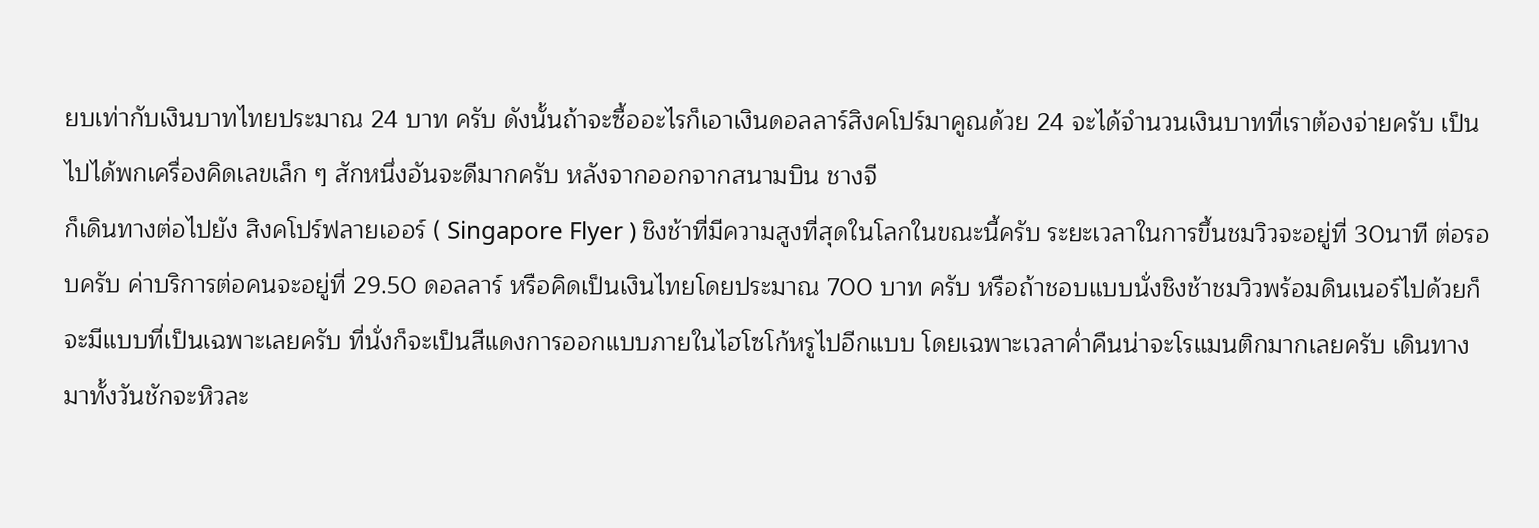ยบเท่ากับเงินบาทไทยประมาณ 24 บาท ครับ ดังนั้นถ้าจะซื้ออะไรก็เอาเงินดอลลาร์สิงคโปร์มาคูณด้วย 24 จะได้จำนวนเงินบาทที่เราต้องจ่ายครับ เป็นไปได้พกเครื่องคิดเลขเล็ก ๆ สักหนึ่งอันจะดีมากครับ หลังจากออกจากสนามบิน ชางจี
ก็เดินทางต่อไปยัง สิงคโปร์ฟลายเออร์ ( Singapore Flyer ) ชิงช้าที่มีความสูงที่สุดในโลกในขณะนี้ครับ ระยะเวลาในการขึ้นชมวิวจะอยู่ที่ 30นาที ต่อรอบครับ ค่าบริการต่อคนจะอยู่ที่ 29.50 ดอลลาร์ หรือคิดเป็นเงินไทยโดยประมาณ 700 บาท ครับ หรือถ้าชอบแบบนั่งชิงช้าชมวิวพร้อมดินเนอร์ไปด้วยก็จะมีแบบที่เป็นเฉพาะเลยครับ ที่นั่งก็จะเป็นสีแดงการออกแบบภายในไฮโซโก้หรูไปอีกแบบ โดยเฉพาะเวลาค่ำคืนน่าจะโรแมนติกมากเลยครับ เดินทางมาทั้งวันชักจะหิวละ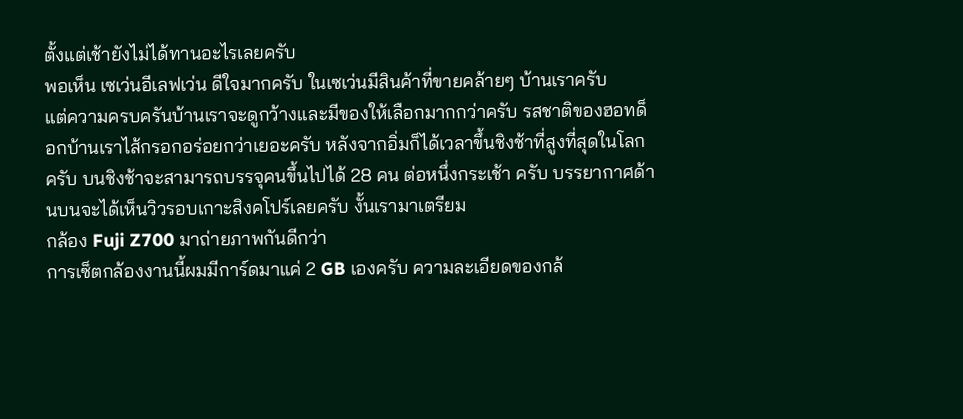ตั้งแต่เช้ายังไม่ได้ทานอะไรเลยครับ
พอเห็น เซเว่นอีเลฟเว่น ดีใจมากครับ ในเซเว่นมีสินค้าที่ขายคล้ายๆ บ้านเราครับ
แต่ความครบครันบ้านเราจะดูกว้างและมีของให้เลือกมากกว่าครับ รสชาติของฮอทด็อกบ้านเราไส้กรอกอร่อยกว่าเยอะครับ หลังจากอิ่มก็ได้เวลาขึ้นชิงช้าที่สูงที่สุดในโลกครับ บนชิงช้าจะสามารถบรรจุคนขึ้นไปได้ 28 คน ต่อหนึ่งกระเช้า ครับ บรรยากาศด้านบนจะได้เห็นวิวรอบเกาะสิงคโปร์เลยครับ งั้นเรามาเตรียม
กล้อง Fuji Z700 มาถ่ายภาพกันดีกว่า
การเซ็ตกล้องงานนี้ผมมีการ์ดมาแค่ 2 GB เองครับ ความละเอียดของกล้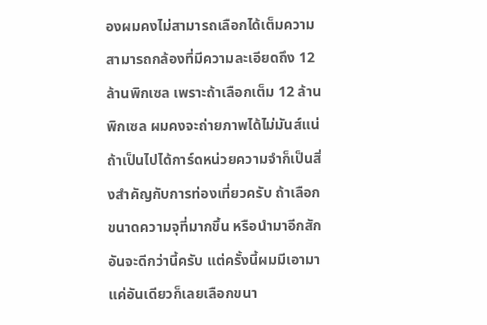องผมคงไม่สามารถเลือกได้เต็มความสามารถกล้องที่มีความละเอียดถึง 12 ล้านพิกเซล เพราะถ้าเลือกเต็ม 12 ล้านพิกเซล ผมคงจะถ่ายภาพได้ไม่มันส์แน่ ถ้าเป็นไปได้การ์ดหน่วยความจำก็เป็นสิ่งสำคัญกับการท่องเที่ยวครับ ถ้าเลือกขนาดความจุที่มากขึ้น หรือนำมาอีกสักอันจะดีกว่านี้ครับ แต่ครั้งนี้ผมมีเอามาแค่อันเดียวก็เลยเลือกขนา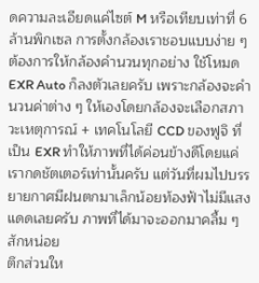ดความละเอียดแค่ไซต์ M หรือเทียบเท่าที่ 6 ล้านพิกเซล การตั้งกล้องเราชอบแบบง่าย ๆ ต้องการให้กล้องคำนวนทุกอย่าง ใช้โหมด EXR Auto ก็ลงตัวเลยครับ เพราะกล้องจะคำนวนค่าต่าง ๆ ให้เองโดยกล้องจะเลือกสภาวะเหตุการณ์ + เทคโนโลยี CCD ของฟูจิ ที่เป็น EXR ทำให้ภาพที่ได้ค่อนข้างดีโดยแค่เรากดชัตเตอร์เท่านั้นครับ แต่วันที่ผมไปบรรยายกาศมีฝนตกมาเล็กน้อยท้องฟ้าไม่มีแสงแดดเลยครับ ภาพที่ได้มาจะออกมาคลื้ม ๆ สักหน่อย
ตึกส่วนให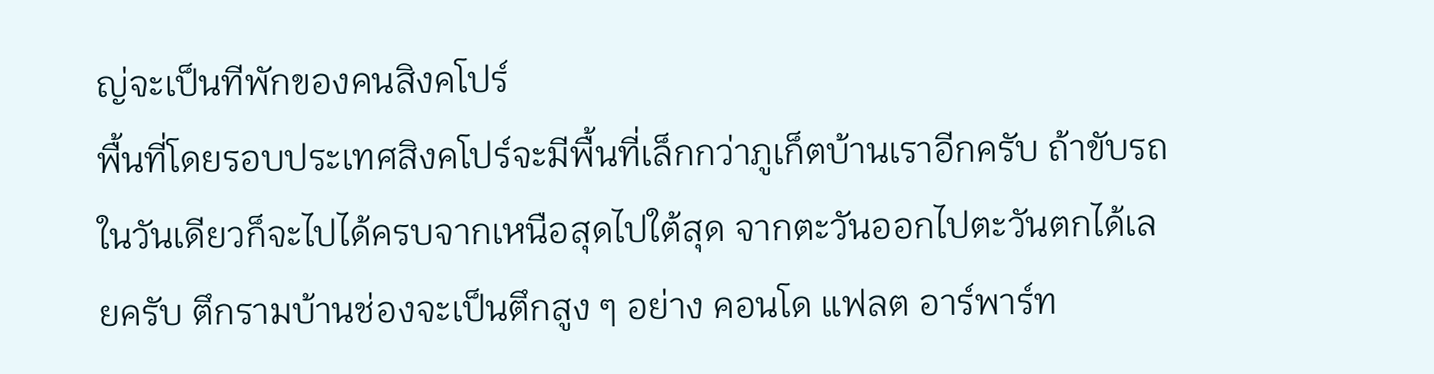ญ่จะเป็นทีพักของคนสิงคโปร์
พื้นที่โดยรอบประเทศสิงคโปร์จะมีพื้นที่เล็กกว่าภูเก็ตบ้านเราอีกครับ ถ้าขับรถในวันเดียวก็จะไปได้ครบจากเหนือสุดไปใต้สุด จากตะวันออกไปตะวันตกได้เลยครับ ตึกรามบ้านช่องจะเป็นตึกสูง ๆ อย่าง คอนโด แฟลต อาร์พาร์ท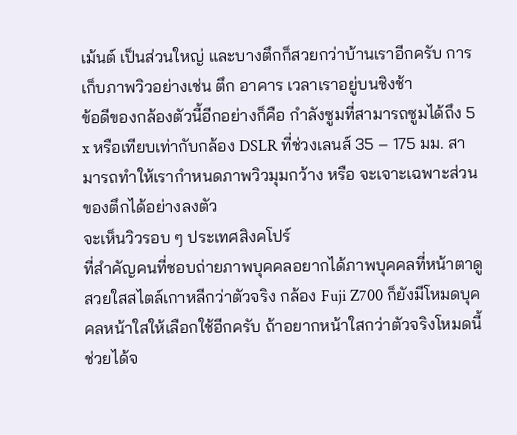เม้นต์ เป็นส่วนใหญ่ และบางตึกก็สวยกว่าบ้านเราอีกครับ การเก็บภาพวิวอย่างเช่น ตึก อาคาร เวลาเราอยู่บนชิงช้า
ข้อดีของกล้องตัวนี้อีกอย่างก็คือ กำลังซูมที่สามารถซูมได้ถึง 5 x หรือเทียบเท่ากับกล้อง DSLR ที่ช่วงเลนส์ 35 – 175 มม. สามารถทำให้เรากำหนดภาพวิวมุมกว้าง หรือ จะเจาะเฉพาะส่วนของตึกได้อย่างลงตัว
จะเห็นวิวรอบ ๆ ประเทศสิงคโปร์
ที่สำคัญคนที่ชอบถ่ายภาพบุคคลอยากได้ภาพบุคคลที่หน้าตาดูสวยใสสไตล์เกาหลีกว่าตัวจริง กล้อง Fuji Z700 ก็ยังมีโหมดบุคคลหน้าใสให้เลือกใช้อีกครับ ถ้าอยากหน้าใสกว่าตัวจริงโหมดนี้ช่วยได้จ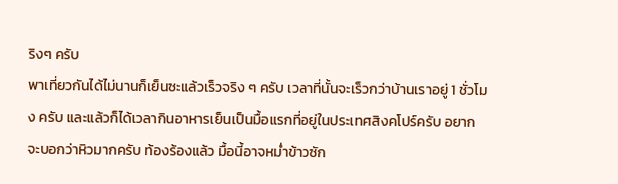ริงๆ ครับ
พาเที่ยวกันได้ไม่นานก็เย็นซะแล้วเร็วจริง ๆ ครับ เวลาที่นั้นจะเร็วกว่าบ้านเราอยู่ 1 ชั่วโมง ครับ และแล้วก็ได้เวลากินอาหารเย็นเป็นมื้อแรกที่อยู่ในประเทศสิงคโปร์ครับ อยากจะบอกว่าหิวมากครับ ท้องร้องแล้ว มื้อนี้อาจหม่ำข้าวซัก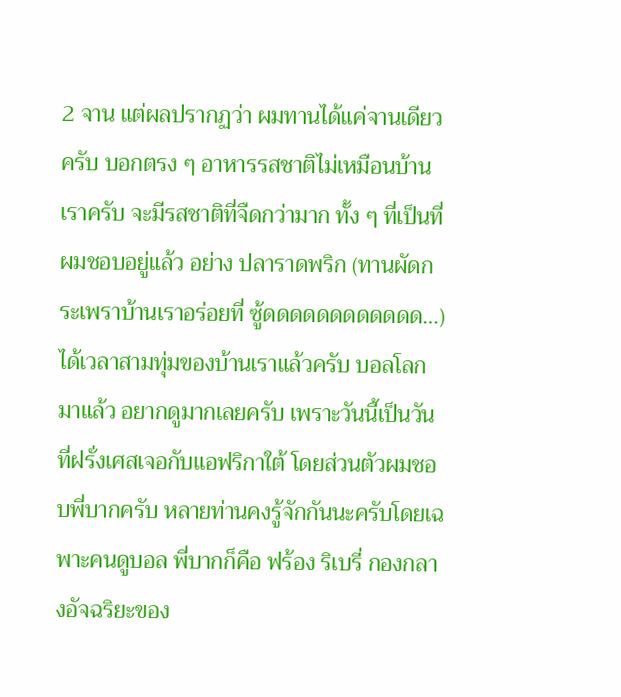2 จาน แต่ผลปรากฏว่า ผมทานได้แค่จานเดียวครับ บอกตรง ๆ อาหารรสชาติไม่เหมือนบ้านเราครับ จะมีรสชาติที่จืดกว่ามาก ทั้ง ๆ ที่เป็นที่ผมชอบอยู่แล้ว อย่าง ปลาราดพริก (ทานผัดกระเพราบ้านเราอร่อยที่ ซู้ดดดดดดดดดดดด…)
ได้เวลาสามทุ่มของบ้านเราแล้วครับ บอลโลก มาแล้ว อยากดูมากเลยครับ เพราะวันนี้เป็นวันที่ฝรั่งเศสเจอกับแอฟริกาใต้ โดยส่วนตัวผมชอบพี่บากครับ หลายท่านคงรู้จักกันนะครับโดยเฉพาะคนดูบอล พี่บากก็คือ ฟร้อง ริเบรี่ กองกลางอัจฉริยะของ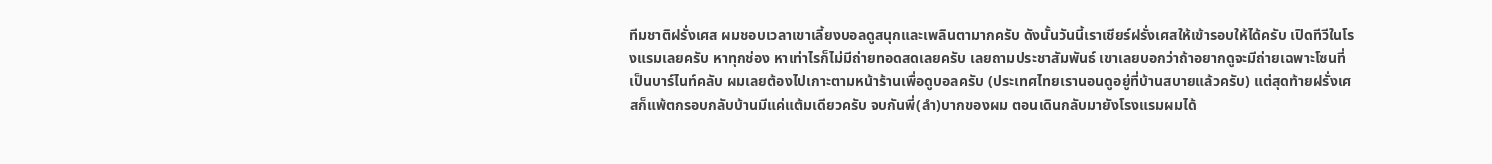ทีมชาติฝรั่งเศส ผมชอบเวลาเขาเลี้ยงบอลดูสนุกและเพลินตามากครับ ดังนั้นวันนี้เราเชียร์ฝรั่งเศสให้เข้ารอบให้ได้ครับ เปิดทีวีในโรงแรมเลยครับ หาทุกช่อง หาเท่าไรก็ไม่มีถ่ายทอดสดเลยครับ เลยถามประชาสัมพันธ์ เขาเลยบอกว่าถ้าอยากดูจะมีถ่ายเฉพาะโซนที่เป็นบาร์ไนท์คลับ ผมเลยต้องไปเกาะตามหน้าร้านเพื่อดูบอลครับ (ประเทศไทยเรานอนดูอยู่ที่บ้านสบายแล้วครับ) แต่สุดท้ายฝรั่งเศสก็แพ้ตกรอบกลับบ้านมีแค่แต้มเดียวครับ จบกันพี่(ลำ)บากของผม ตอนเดินกลับมายังโรงแรมผมได้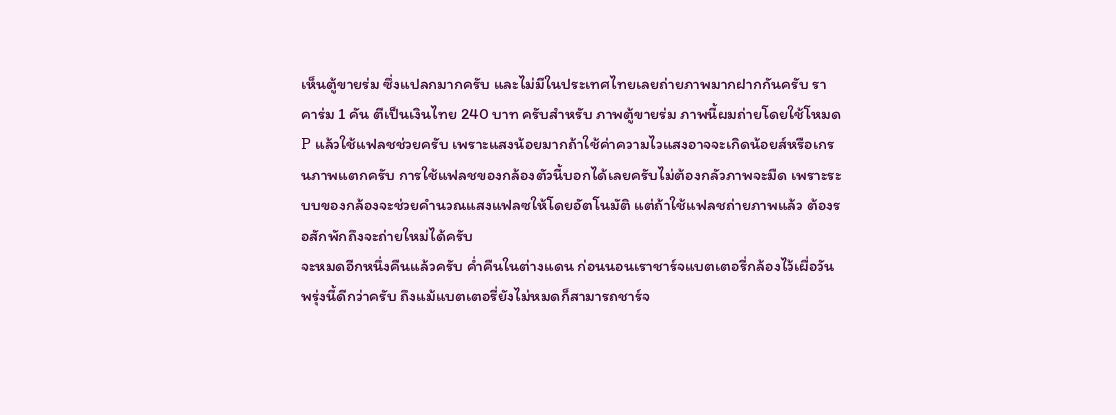เห็นตู้ขายร่ม ซึ่งแปลกมากครับ และไม่มีในประเทศไทยเลยถ่ายภาพมากฝากกันครับ ราคาร่ม 1 คัน ตีเป็นเงินไทย 240 บาท ครับสำหรับ ภาพตู้ขายร่ม ภาพนี้ผมถ่ายโดยใช้โหมด P แล้วใช้แฟลชช่วยครับ เพราะแสงน้อยมากถ้าใช้ค่าความไวแสงอาจจะเกิดน้อยส์หรือเกรนภาพแตกครับ การใช้แฟลชของกล้องตัวนี้บอกได้เลยครับไม่ต้องกลัวภาพจะมืด เพราะระบบของกล้องจะช่วยคำนวณแสงแฟลซให้โดยอัตโนมัติ แต่ถ้าใช้แฟลชถ่ายภาพแล้ว ต้องรอสักพักถึงจะถ่ายใหม่ได้ครับ
จะหมดอีกหนึ่งคืนแล้วครับ ค่ำคืนในต่างแดน ก่อนนอนเราชาร์จแบตเตอรี่กล้องไว้เผื่อวันพรุ่งนี้ดีกว่าครับ ถึงแม้แบตเตอรี่ยังไม่หมดก็สามารถชาร์จ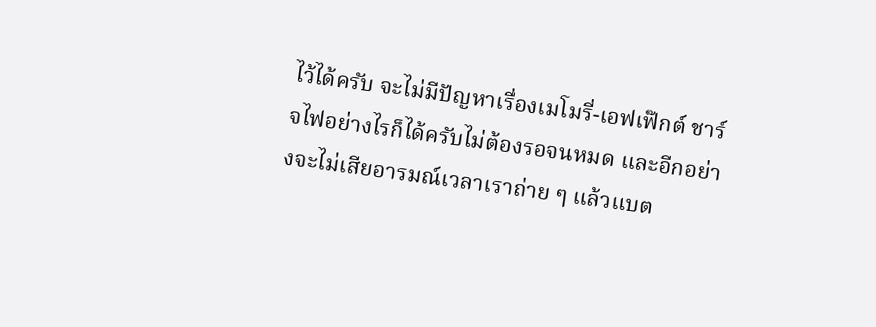ไว้ได้ครับ จะไม่มีปัญหาเรื่องเมโมรี่-เอฟเฟ๊กต์ ชาร์จไฟอย่างไรก็ได้ครับไม่ต้องรอจนหมด และอีกอย่างจะไม่เสียอารมณ์เวลาเราถ่าย ๆ แล้วแบต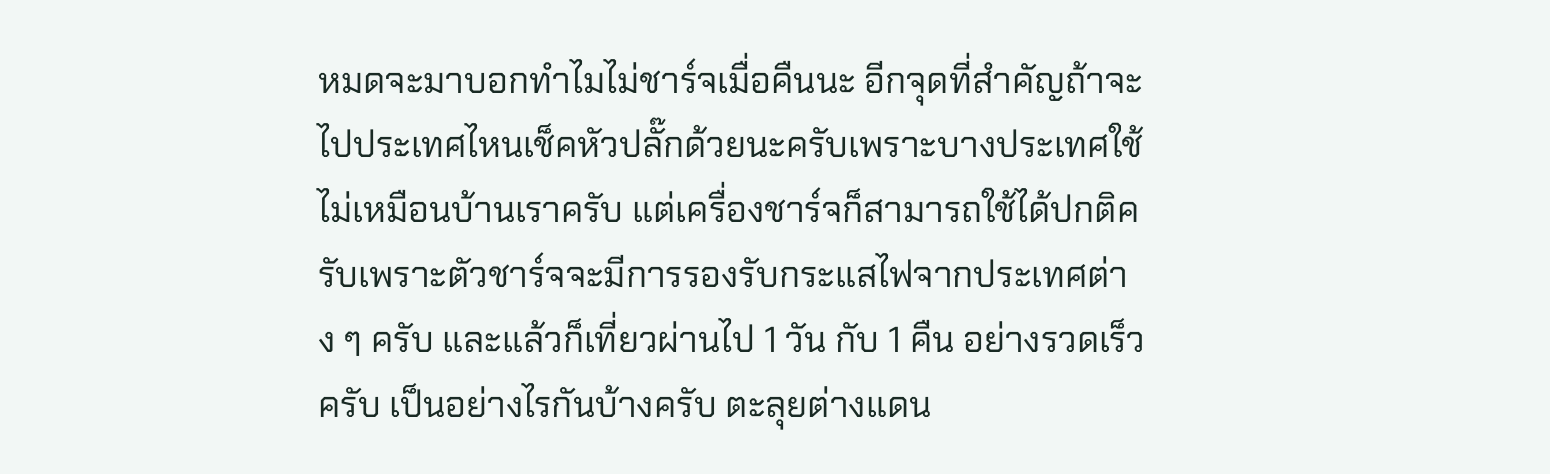หมดจะมาบอกทำไมไม่ชาร์จเมื่อคืนนะ อีกจุดที่สำคัญถ้าจะไปประเทศไหนเช็คหัวปลั๊กด้วยนะครับเพราะบางประเทศใช้ไม่เหมือนบ้านเราครับ แต่เครื่องชาร์จก็สามารถใช้ได้ปกติครับเพราะตัวชาร์จจะมีการรองรับกระแสไฟจากประเทศต่าง ๆ ครับ และแล้วก็เที่ยวผ่านไป 1 วัน กับ 1 คืน อย่างรวดเร็วครับ เป็นอย่างไรกันบ้างครับ ตะลุยต่างแดน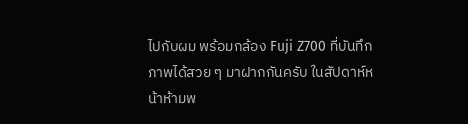ไปกับผม พร้อมกล้อง Fuji Z700 ที่บันทึกภาพได้สวย ๆ มาฝากกันครับ ในสัปดาห์หน้าห้ามพ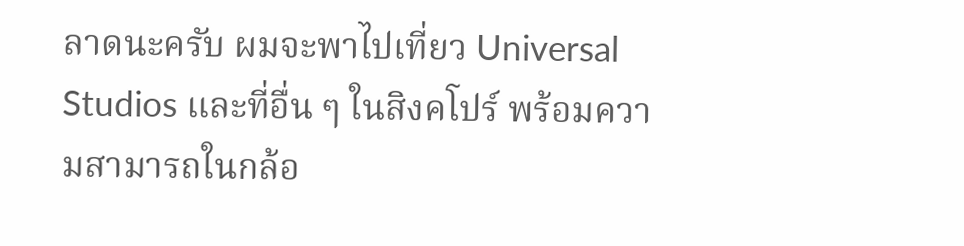ลาดนะครับ ผมจะพาไปเที่ยว Universal Studios และที่อื่น ๆ ในสิงคโปร์ พร้อมความสามารถในกล้อ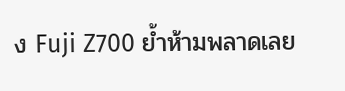ง Fuji Z700 ย้ำห้ามพลาดเลย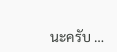นะครับ …